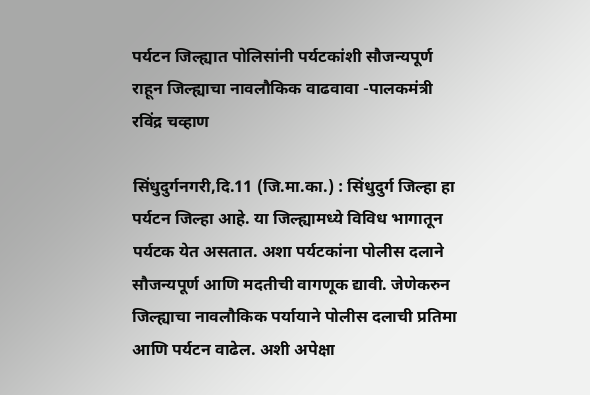पर्यटन जिल्ह्यात पोलिसांनी पर्यटकांशी सौजन्यपूर्ण राहून जिल्ह्याचा नावलौकिक वाढवावा -पालकमंत्री रविंद्र चव्हाण

सिंधुदुर्गनगरी,दि.11 (जि.मा.का.) : सिंधुदुर्ग जिल्हा हा पर्यटन जिल्हा आहे. या जिल्ह्यामध्ये विविध भागातून पर्यटक येत असतात. अशा पर्यटकांना पोलीस दलाने सौजन्यपूर्ण आणि मदतीची वागणूक द्यावी. जेणेकरुन जिल्ह्याचा नावलौकिक पर्यायाने पोलीस दलाची प्रतिमा आणि पर्यटन वाढेल. अशी अपेक्षा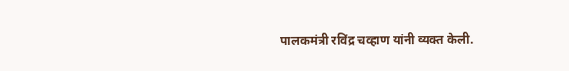पालकमंत्री रविंद्र चव्हाण यांनी व्यक्त केली.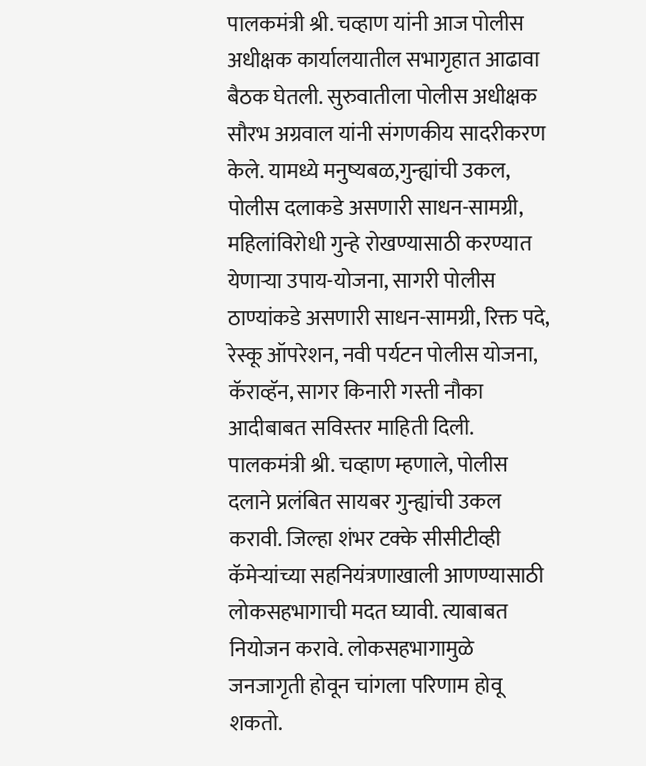पालकमंत्री श्री. चव्हाण यांनी आज पोलीस अधीक्षक कार्यालयातील सभागृहात आढावा बैठक घेतली. सुरुवातीला पोलीस अधीक्षक सौरभ अग्रवाल यांनी संगणकीय सादरीकरण केले. यामध्ये मनुष्यबळ,गुन्ह्यांची उकल, पोलीस दलाकडे असणारी साधन-सामग्री, महिलांविरोधी गुन्हे रोखण्यासाठी करण्यात येणाऱ्या उपाय-योजना, सागरी पोलीस ठाण्यांकडे असणारी साधन-सामग्री, रिक्त पदे, रेस्कू ऑपरेशन, नवी पर्यटन पोलीस योजना, कॅराव्हॅन, सागर किनारी गस्ती नौका आदीबाबत सविस्तर माहिती दिली. पालकमंत्री श्री. चव्हाण म्हणाले, पोलीस दलाने प्रलंबित सायबर गुन्ह्यांची उकल करावी. जिल्हा शंभर टक्के सीसीटीव्ही कॅमेऱ्यांच्या सहनियंत्रणाखाली आणण्यासाठी लोकसहभागाची मदत घ्यावी. त्याबाबत नियोजन करावे. लोकसहभागामुळे जनजागृती होवून चांगला परिणाम होवू शकतो.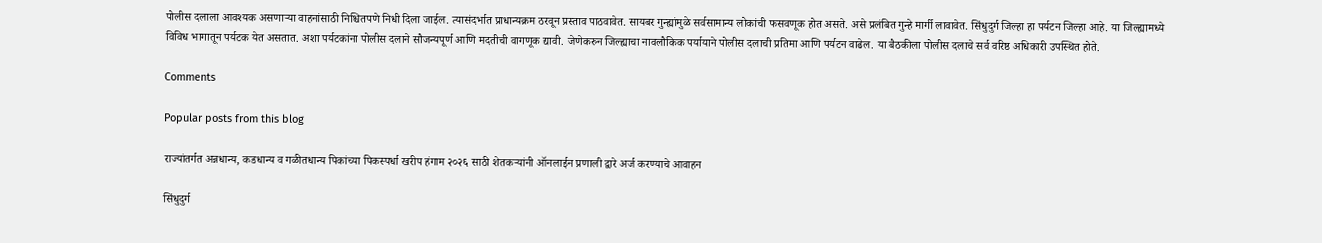पोलीस दलाला आवश्यक असणाऱ्या वाहनांसाठी निश्चितपणे निधी दिला जाईल. त्यासंदर्भात प्राधान्यक्रम ठरवून प्रस्ताव पाठवावेत. सायबर गुन्ह्यांमुळे सर्वसामान्य लोकांची फसवणूक होत असते. असे प्रलंबित गुन्हे मार्गी लावावेत. सिंधुदुर्ग जिल्हा हा पर्यटन जिल्हा आहे. या जिल्ह्यामध्ये विविध भागातून पर्यटक येत असतात. अशा पर्यटकांना पोलीस दलाने सौजन्यपूर्ण आणि मदतीची वागणूक द्यावी. जेणेकरुन जिल्ह्याचा नावलौकिक पर्यायाने पोलीस दलाची प्रतिमा आणि पर्यटन वाढेल. या बैठकीला पोलीस दलाचे सर्व वरिष्ठ अधिकारी उपस्थित होते.

Comments

Popular posts from this blog

राज्यांतर्गत अन्नधान्य, कडधान्य व गळीतधान्य पिकांच्या पिकस्पर्धा खरीप हंगाम २०२६ साठी शेतकऱ्यांनी ऑनलाईन प्रणाली द्वारे अर्ज करण्याचे आवाहन

सिंधुदुर्ग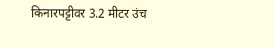किनारपट्टीवर 3.2 मीटर उंच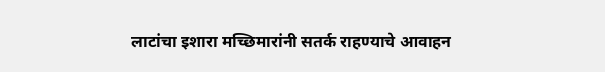लाटांचा इशारा मच्छिमारांनी सतर्क राहण्याचे आवाहन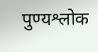पुण्यश्लोक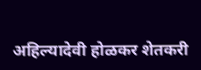अहिल्यादेवी होळकर शेतकरी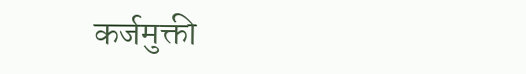कर्जमुक्ती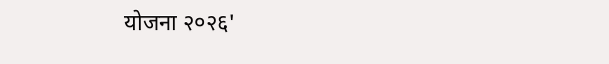योजना २०२६'